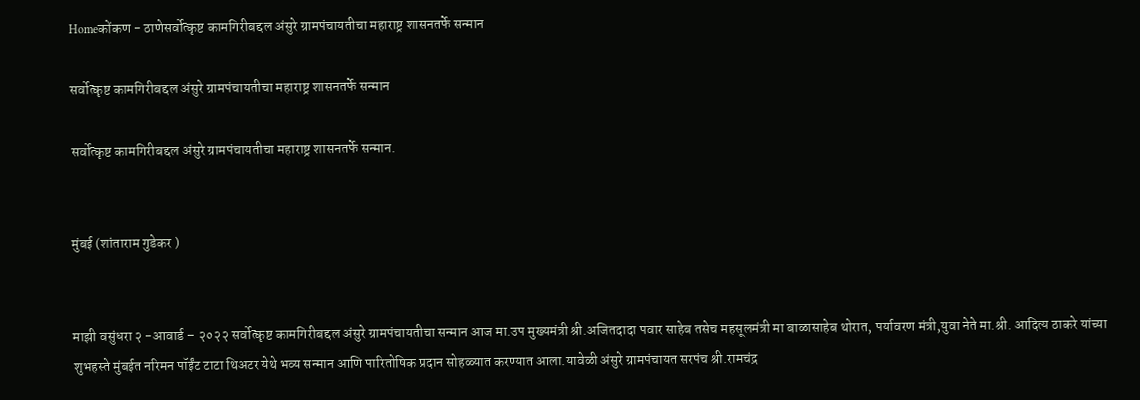Homeकोंकण - ठाणेसर्वोत्कृष्ट कामगिरीबद्दल अंसुरे ग्रामपंचायतीचा महाराष्ट्र शासनतर्फे सन्मान

सर्वोत्कृष्ट कामगिरीबद्दल अंसुरे ग्रामपंचायतीचा महाराष्ट्र शासनतर्फे सन्मान

सर्वोत्कृष्ट कामगिरीबद्दल अंसुरे ग्रामपंचायतीचा महाराष्ट्र शासनतर्फे सन्मान.


मुंबई (शांताराम गुडेकर )


माझी वसुंधरा २ -आवार्ड – २०२२ सर्वोत्कृष्ट कामगिरीबद्दल अंसुरे ग्रामपंचायतीचा सन्मान आज मा.उप मुख्यमंत्री श्री.अजितदादा पवार साहेब तसेच महसूलमंत्री मा बाळासाहेब थोरात, पर्यावरण मंत्री,युवा नेते मा.श्री. आदित्य ठाकरे यांच्या शुभहस्ते मुंबईत नरिमन पॉईंट टाटा थिअटर येथे भव्य सन्मान आणि पारितोषिक प्रदान सोहळ्यात करण्यात आला.यावेळी अंसुरे ग्रामपंचायत सरपंच श्री.रामचंद्र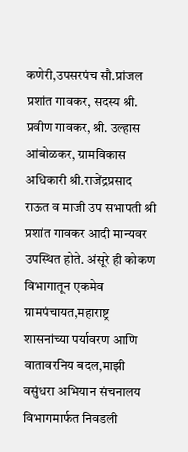कणेरी,उपसरपंच सौ.प्रांजल प्रशांत गावकर, सदस्य श्री. प्रवीण गावकर, श्री. उल्हास आंबोळकर, ग्रामविकास अधिकारी श्री.राजेंद्रप्रसाद राऊत व माजी उप सभापती श्री प्रशांत गावकर आदी मान्यवर उपस्थित होते. अंसूरे ही कोकण विभागातून एकमेव ग्रामपंचायत,महाराष्ट्र शासनांच्या पर्यावरण आणि वातावरनिय बदल,माझी वसुंधरा अभियान संचनालय विभागमार्फत निवडली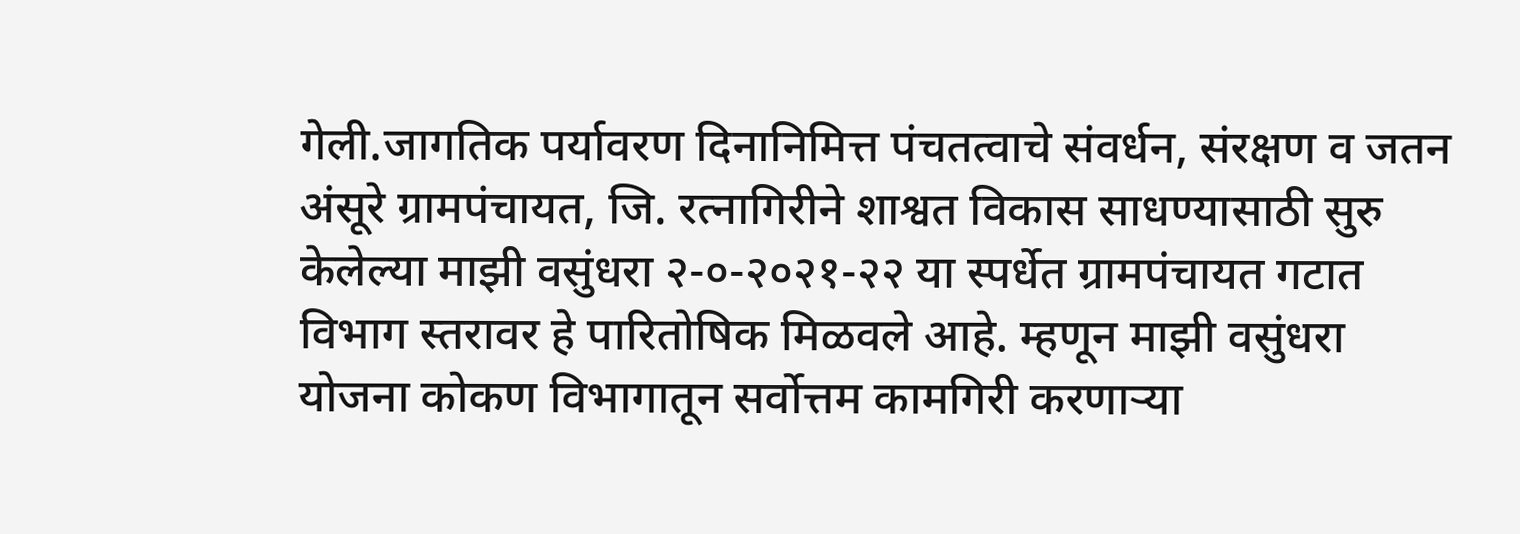गेली.जागतिक पर्यावरण दिनानिमित्त पंचतत्वाचे संवर्धन, संरक्षण व जतन अंसूरे ग्रामपंचायत, जि. रत्नागिरीने शाश्वत विकास साधण्यासाठी सुरु केलेल्या माझी वसुंधरा २-०-२०२१-२२ या स्पर्धेत ग्रामपंचायत गटात विभाग स्तरावर हे पारितोषिक मिळवले आहे. म्हणून माझी वसुंधरा योजना कोकण विभागातून सर्वोत्तम कामगिरी करणाऱ्या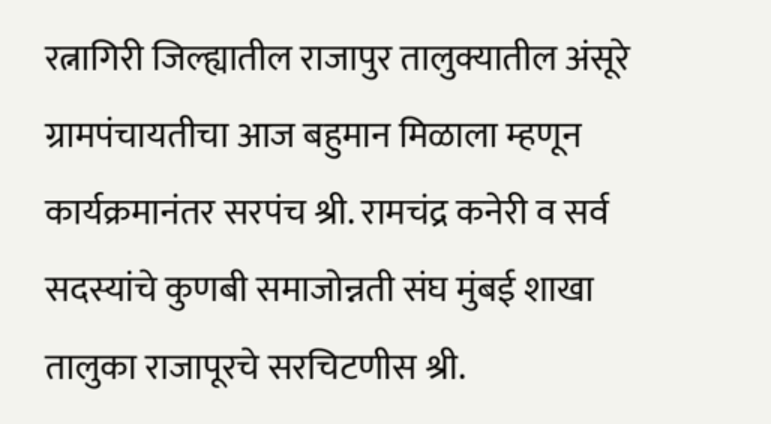रत्नागिरी जिल्ह्यातील राजापुर तालुक्यातील अंसूरे ग्रामपंचायतीचा आज बहुमान मिळाला म्हणून कार्यक्रमानंतर सरपंच श्री. रामचंद्र कनेरी व सर्व सदस्यांचे कुणबी समाजोन्नती संघ मुंबई शाखा तालुका राजापूरचे सरचिटणीस श्री.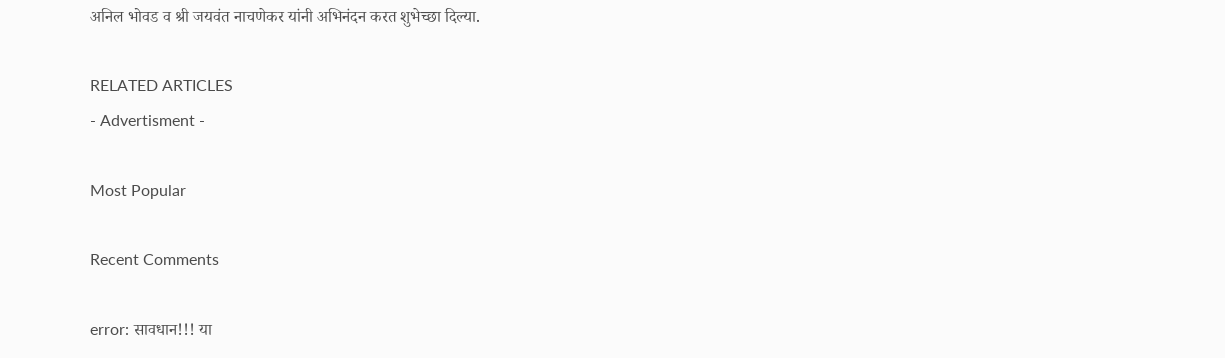अनिल भोवड व श्री जयवंत नाचणेकर यांनी अभिनंदन करत शुभेच्छा दिल्या.

RELATED ARTICLES
- Advertisment -

Most Popular

Recent Comments

error: सावधान!!! या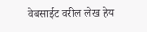वेबसाईट वरील लेख हेय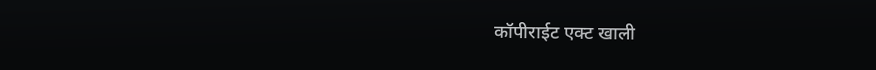कॉपीराईट एक्ट खाली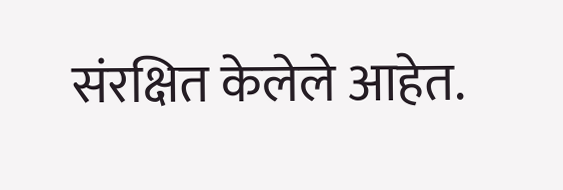संरक्षित केलेले आहेत.